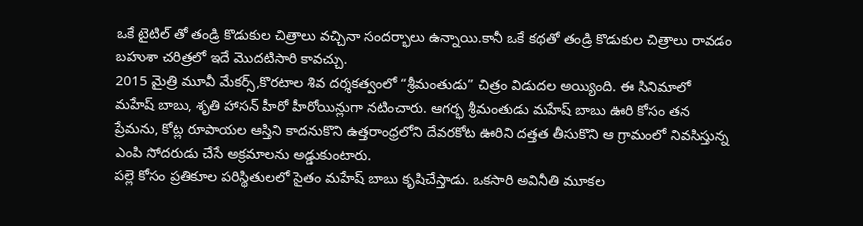ఒకే టైటిల్ తో తండ్రి కొడుకుల చిత్రాలు వచ్చినా సందర్భాలు ఉన్నాయి.కానీ ఒకే కథతో తండ్రి కొడుకుల చిత్రాలు రావడం బహుశా చరిత్రలో ఇదే మొదటిసారి కావచ్చు.
2015 మైత్రి మూవీ మేకర్స్,కొరటాల శివ దర్శకత్వంలో “శ్రీమంతుడు” చిత్రం విడుదల అయ్యింది. ఈ సినిమాలో మహేష్ బాబు, శృతి హాసన్ హీరో హీరోయిన్లుగా నటించారు. ఆగర్భ శ్రీమంతుడు మహేష్ బాబు ఊరి కోసం తన ప్రేమను, కోట్ల రూపాయల ఆస్తిని కాదనుకొని ఉత్తరాంధ్రలోని దేవరకోట ఊరిని దత్తత తీసుకొని ఆ గ్రామంలో నివసిస్తున్న ఎంపి సోదరుడు చేసే అక్రమాలను అడ్డుకుంటారు.
పల్లె కోసం ప్రతికూల పరిస్థితులలో సైతం మహేష్ బాబు కృషిచేస్తాడు. ఒకసారి అవినీతి మూకల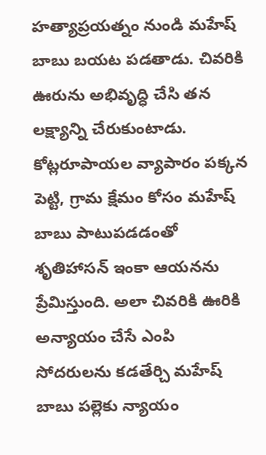హత్యాప్రయత్నం నుండి మహేష్ బాబు బయట పడతాడు. చివరికి ఊరును అభివృద్ధి చేసి తన లక్ష్యాన్ని చేరుకుంటాడు. కోట్లరూపాయల వ్యాపారం పక్కన పెట్టి, గ్రామ క్షేమం కోసం మహేష్ బాబు పాటుపడడంతో శృతిహాసన్ ఇంకా ఆయనను ప్రేమిస్తుంది. అలా చివరికి ఊరికి అన్యాయం చేసే ఎంపి సోదరులను కడతేర్చి మహేష్ బాబు పల్లెకు న్యాయం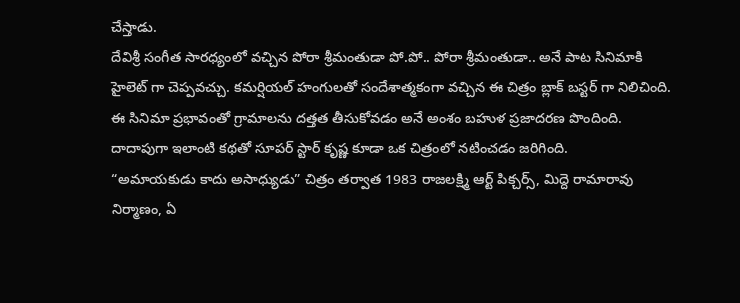చేస్తాడు.
దేవిశ్రీ సంగీత సారధ్యంలో వచ్చిన పోరా శ్రీమంతుడా పో.పో.. పోరా శ్రీమంతుడా.. అనే పాట సినిమాకి హైలెట్ గా చెప్పవచ్చు. కమర్షియల్ హంగులతో సందేశాత్మకంగా వచ్చిన ఈ చిత్రం బ్లాక్ బస్టర్ గా నిలిచింది. ఈ సినిమా ప్రభావంతో గ్రామాలను దత్తత తీసుకోవడం అనే అంశం బహుళ ప్రజాదరణ పొందింది.
దాదాపుగా ఇలాంటి కథతో సూపర్ స్టార్ కృష్ణ కూడా ఒక చిత్రంలో నటించడం జరిగింది.
“అమాయకుడు కాదు అసాధ్యుడు” చిత్రం తర్వాత 1983 రాజలక్ష్మి ఆర్ట్ పిక్చర్స్, మిద్దె రామారావు నిర్మాణం, ఏ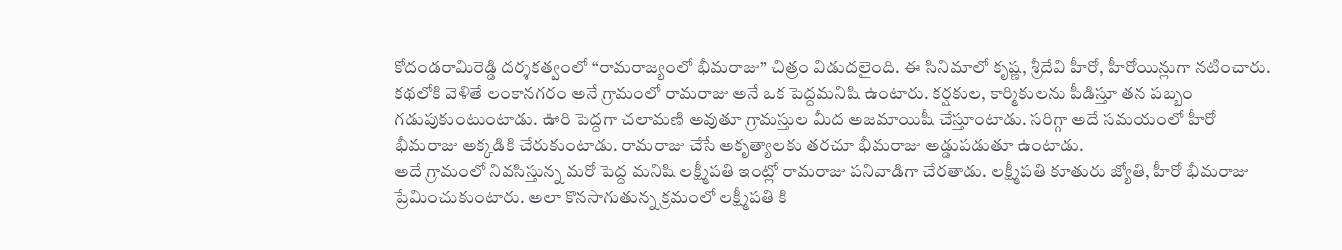కోదండరామిరెడ్డి దర్శకత్వంలో “రామరాజ్యంలో భీమరాజు” చిత్రం విడుదలైంది. ఈ సినిమాలో కృష్ణ, శ్రీదేవి హీరో, హీరోయిన్లుగా నటించారు. కథలోకి వెళితే లంకానగరం అనే గ్రామంలో రామరాజు అనే ఒక పెద్దమనిషి ఉంటారు. కర్షకుల, కార్మికులను పీడిస్తూ తన పబ్బం గడుపుకుంటుంటాడు. ఊరి పెద్దగా చలామణి అవుతూ గ్రామస్తుల మీద అజమాయిషీ చేస్తూంటాడు. సరిగ్గా అదే సమయంలో హీరో భీమరాజు అక్కడికి చేరుకుంటాడు. రామరాజు చేసే అకృత్యాలకు తరచూ భీమరాజు అడ్డుపడుతూ ఉంటాడు.
అదే గ్రామంలో నివసిస్తున్న మరో పెద్ద మనిషి లక్ష్మీపతి ఇంట్లో రామరాజు పనివాడిగా చేరతాడు. లక్ష్మీపతి కూతురు జ్యోతి, హీరో భీమరాజు ప్రేమించుకుంటారు. అలా కొనసాగుతున్న క్రమంలో లక్ష్మీపతి కి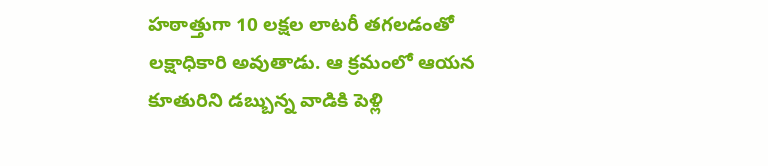హఠాత్తుగా 10 లక్షల లాటరీ తగలడంతో లక్షాధికారి అవుతాడు. ఆ క్రమంలో ఆయన కూతురిని డబ్బున్న వాడికి పెళ్లి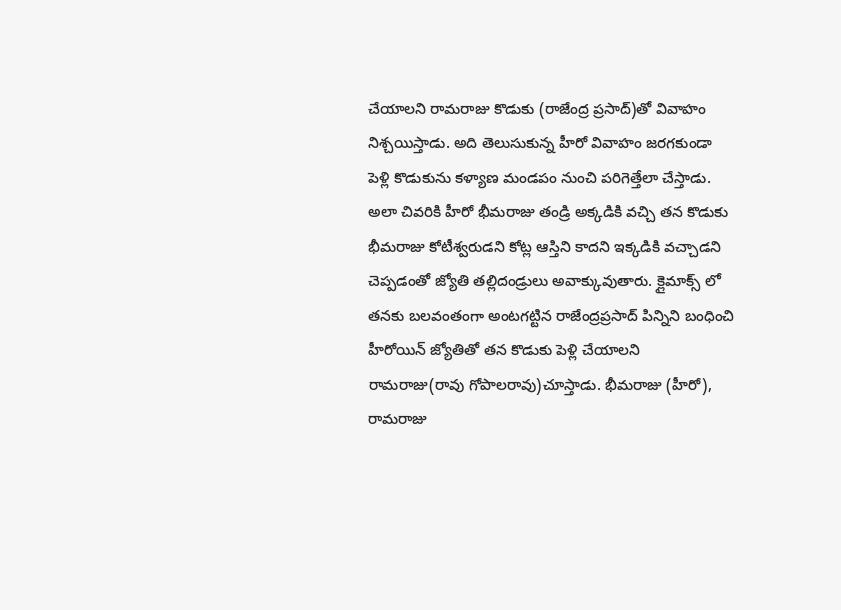చేయాలని రామరాజు కొడుకు (రాజేంద్ర ప్రసాద్)తో వివాహం నిశ్చయిస్తాడు. అది తెలుసుకున్న హీరో వివాహం జరగకుండా పెళ్లి కొడుకును కళ్యాణ మండపం నుంచి పరిగెత్తేలా చేస్తాడు.
అలా చివరికి హీరో భీమరాజు తండ్రి అక్కడికి వచ్చి తన కొడుకు భీమరాజు కోటీశ్వరుడని కోట్ల ఆస్తిని కాదని ఇక్కడికి వచ్చాడని చెప్పడంతో జ్యోతి తల్లిదండ్రులు అవాక్కువుతారు. క్లైమాక్స్ లో తనకు బలవంతంగా అంటగట్టిన రాజేంద్రప్రసాద్ పిన్నిని బంధించి హీరోయిన్ జ్యోతితో తన కొడుకు పెళ్లి చేయాలని రామరాజు(రావు గోపాలరావు)చూస్తాడు. భీమరాజు (హీరో), రామరాజు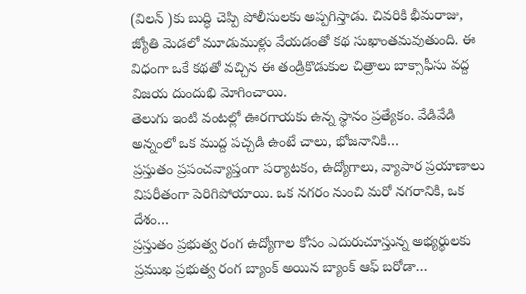(విలన్ )కు బుద్ధి చెప్పి పోలీసులకు అప్పగిస్తాడు. చివరికి భీమరాజు, జ్యోతి మెడలో మూడుముళ్లు వేయడంతో కథ సుఖాంతమవుతుంది. ఈ విధంగా ఒకే కథతో వచ్చిన ఈ తండ్రికొడుకుల చిత్రాలు బాక్సాఫీసు వద్ద విజయ దుందుభి మోగించాయి.
తెలుగు ఇంటి వంటల్లో ఊరగాయకు ఉన్న స్థానం ప్రత్యేకం. వేడివేడి అన్నంలో ఒక ముద్ద పచ్చడి ఉంటే చాలు, భోజనానికి…
ప్రస్తుతం ప్రపంచవ్యాప్తంగా పర్యాటకం, ఉద్యోగాలు, వ్యాపార ప్రయాణాలు విపరీతంగా పెరిగిపోయాయి. ఒక నగరం నుంచి మరో నగరానికి, ఒక దేశం…
ప్రస్తుతం ప్రభుత్వ రంగ ఉద్యోగాల కోసం ఎదురుచూస్తున్న అభ్యర్థులకు ప్రముఖ ప్రభుత్వ రంగ బ్యాంక్ అయిన బ్యాంక్ ఆఫ్ బరోడా…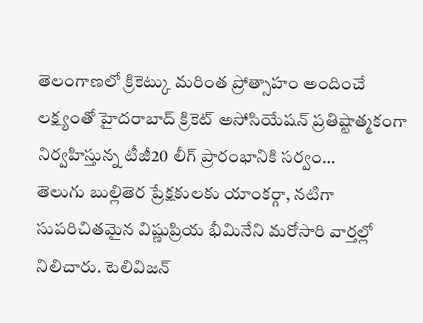తెలంగాణలో క్రికెట్కు మరింత ప్రోత్సాహం అందించే లక్ష్యంతో హైదరాబాద్ క్రికెట్ అసోసియేషన్ ప్రతిష్టాత్మకంగా నిర్వహిస్తున్న టీజీ20 లీగ్ ప్రారంభానికి సర్వం…
తెలుగు బుల్లితెర ప్రేక్షకులకు యాంకర్గా, నటిగా సుపరిచితమైన విష్ణుప్రియ భీమినేని మరోసారి వార్తల్లో నిలిచారు. టెలివిజన్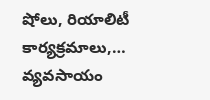షోలు, రియాలిటీ కార్యక్రమాలు,…
వ్యవసాయం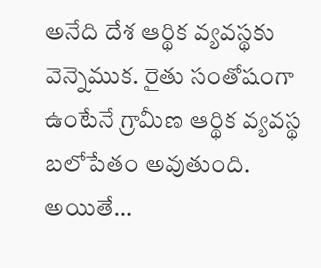అనేది దేశ ఆర్థిక వ్యవస్థకు వెన్నెముక. రైతు సంతోషంగా ఉంటేనే గ్రామీణ ఆర్థిక వ్యవస్థ బలోపేతం అవుతుంది. అయితే…